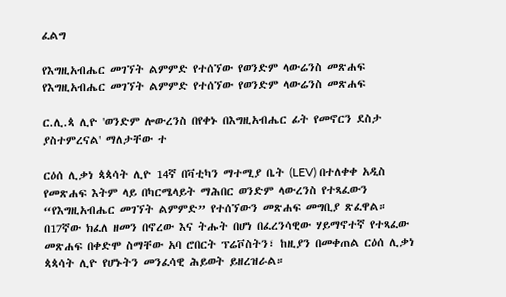ፈልግ

የእግዚአብሔር መገኘት ልምምድ የተሰኘው የወንድም ላውሬንስ መጽሐፍ የእግዚአብሔር መገኘት ልምምድ የተሰኘው የወንድም ላውሬንስ መጽሐፍ

ር.ሊ.ጳ ሊዮ 'ወንድም ሎውረንስ በየቀኑ በእግዚአብሔር ፊት የመኖርን ደስታ ያስተምረናል' ማለታቸው ተ

ርዕሰ ሊቃነ ጳጳሳት ሊዮ 14ኛ በቫቲካን ማተሚያ ቤት (LEV) በተለቀቀ አዲስ የመጽሐፍ እትም ላይ በካርሜላይት ማሕበር ወንድም ላውረንስ የተጻፈውን “የእግዚአብሔር መገኘት ልምምድ” የተሰኘውን መጽሐፍ መግቢያ ጽፈዋል። በ17ኛው ክፈለ ዘመን በኖረው እና ትሑት በሆነ በፈረንሳዊው ሃይማኖተኛ የተጻፈው መጽሐፍ በቀድሞ ስማቸው አባ ሮበርት ፕሬቮስትን፣ ከዚያን በመቀጠል ርዕሰ ሊቃነ ጳጳሳት ሊዮ የሆኑትን መንፈሳዊ ሕይወት ይዘረዝራል።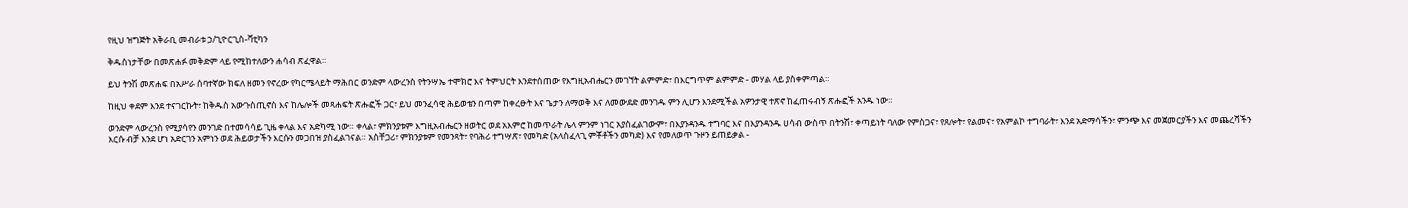የዚህ ዝግጅት አቅራቢ መብራቱ ኃ/ጊዮርጊስ-ቫቲካን

ቅዱስነታቸው በመጽሐፉ መቅድም ላይ የሚከተለውን ሐሳብ ጽፈዋል።

ይህ ትንሽ መጽሐፍ በአሥራ ሰባተኛው ክፍለ ዘመን የኖረው የካርሜላይት ማሕበር ወንድም ላውረንስ የትንሣኤ ተሞክሮ እና ትምህርት እንደተሰጠው የእግዚአብሔርን መገኘት ልምምድ፣ በእርግጥም ልምምድ - መሃል ላይ ያስቀምጣል።

ከዚህ ቀደም እንደ ተናገርኩት፣ ከቅዱስ አውጉስጢኖስ እና ከሌሎች መጻሐፍት ጽሑፎች ጋር፣ ይህ መንፈሳዊ ሕይወቴን በጣም ከቀረፁት እና ጌታን ለማወቅ እና ለመውደድ መንገዱ ምን ሊሆን እንደሚችል አዎንታዊ ተጽኖ ከፈጠሩብኝ ጽሑፎች አንዱ ነው።

ወንድም ላውረንስ የሚያሳየን መንገድ በተመሳሳይ ጊዜ ቀላል እና አድካሚ ነው። ቀላል፣ ምክንያቱም እግዚአብሔርን ዘወትር ወደ አእምሮ ከመጥራት ሌላ ምንም ነገር አያስፈልገውም፣ በእያንዳንዱ ተግባር እና በእያንዳንዱ ሀሳብ ውስጥ በትንሽ፣ ቀጣይነት ባለው የምስጋና፣ የጸሎት፣ የልመና፣ የአምልኮ ተግባራት፣ እንደ አድማሳችን፣ ምንጭ እና መጀመርያችን እና መጨረሻችን እርሱ ብቻ እንደ ሆነ አድርገን አምነን ወደ ሕይወታችን እርሱን መጋበዝ ያስፈልገናል። አስቸጋሪ፣ ምክንያቱም የመንጻት፣ የባሕሪ ተግሣጽ፣ የመካድ (አላስፈላጊ ምቾቶችን መካድ) እና የመለወጥ ጉዞን ይጠይቃል -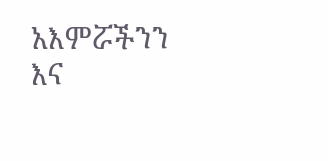አእምሯችንን እና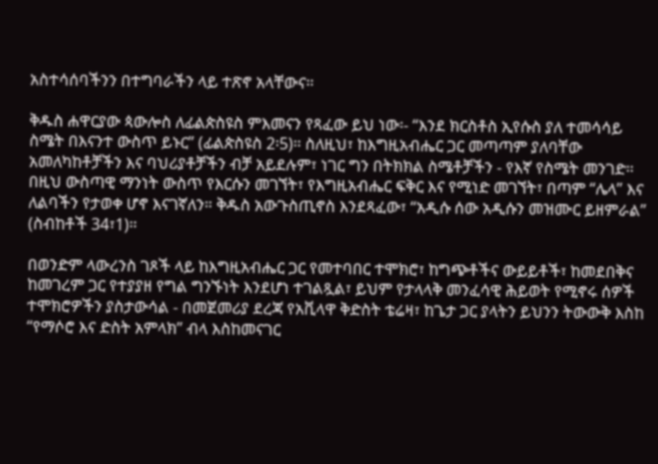አስተሳሰባችንን በተግባራችን ላይ ተጽኖ አላቸውና።

ቅዱስ ሐዋርያው ጳውሎስ ለፊልጵስዩስ ምእመናን የጻፈው ይህ ነው፡- “እንደ ክርስቶስ ኢየሱስ ያለ ተመሳሳይ ስሜት በእናንተ ውስጥ ይኑር” (ፊልጵስዩስ 2፡5)። ስለዚህ፣ ከእግዚአብሔር ጋር መጣጣም ያለባቸው አመለካከቶቻችን እና ባህሪያቶቻችን ብቻ አይደሉም፣ ነገር ግን በትክክል ስሜቶቻችን - የእኛ የስሜት መንገድ። በዚህ ውስጣዊ ማንነት ውስጥ የእርሱን መገኘት፣ የእግዚአብሔር ፍቅር እና የሚነድ መገኘት፣ በጣም “ሌላ” እና ለልባችን የታወቀ ሆኖ እናገኛለን። ቅዱስ አውጉስጢኖስ እንደጻፈው፣ “አዲሱ ሰው አዲሱን መዝሙር ይዘምራል” (ስብከቶች 34፣1)።

በወንድም ላውረንስ ገጾች ላይ ከእግዚአብሔር ጋር የመተባበር ተሞክሮ፣ ከግጭቶችና ውይይቶች፣ ከመደበቅና ከመገረም ጋር የተያያዘ የግል ግንኙነት እንደሆነ ተገልጿል፣ ይህም የታላላቅ መንፈሳዊ ሕይወት የሚኖሩ ሰዎች ተሞክሮዎችን ያስታውሳል - በመጀመሪያ ደረጃ የአቪላዋ ቅድስት ቴሬዛ፣ ከጌታ ጋር ያላትን ይህንን ትውውቅ እስከ “የማሶሮ እና ድስት አምላክ” ብላ እስከመናገር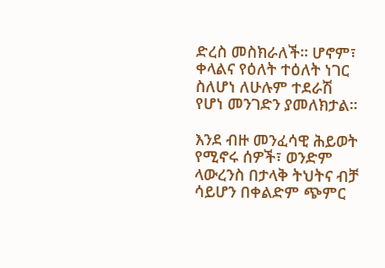ድረስ መስክራለች። ሆኖም፣ ቀላልና የዕለት ተዕለት ነገር ስለሆነ ለሁሉም ተደራሽ የሆነ መንገድን ያመለክታል።

እንደ ብዙ መንፈሳዊ ሕይወት የሚኖሩ ሰዎች፣ ወንድም ላውረንስ በታላቅ ትህትና ብቻ ሳይሆን በቀልድም ጭምር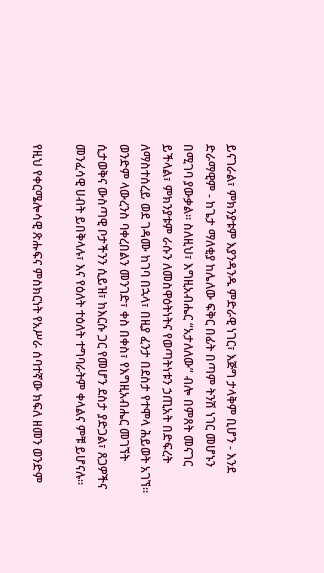ይናገራል፣ ምክንያቱም እያንዳንዱ ምድራዊ ነገር፣ እጅግ ታላቅም ቢሆን - እንደ ድራማዊም - ከጌታ ማለቂያ ከሌለው ፍቅር በፊት በጣም ትንሽ ነገር መሆኑን በሚገባ ያውቃል። ስለዚህ፣ እግዚአብሔር “አታለለው” ብሎ በምጸት መናገር ይችላል፣ ምክንያቱም ራሱን ለመስዋዕትነትና የወጣትነቱን ኃጢአት በድፍረት ለማስተሰረይ ወደ ገዳሙ ከገባ በኋላ፣ በዚያ ፈንታ በደስታ የተሞላ ሕይወት አገኘ። ወንድም ላውረንስ ባቀረበልን መንገድ፣ ቀስ በቀስ፣ የእግዚአብሔር መገኘት ሲታወቅና ውስጣዊ ቦታችንን ሲይዝ፣ ከእርሱ ጋር የመሆን ደስታ ያድጋል፣ ጸጋዎችና መንፈሳዊ ሀብት ይበቅላሉ፣ እና የዕለት ተዕለት ተግባራትም ቀላልና ምቹ ይሆናሉ።

የዚህ የቀርሜሎሳዊ ጽሑፍና ምስክርነት የአሥራ ሰባተኛው ክፍለ ዘመን ወንድም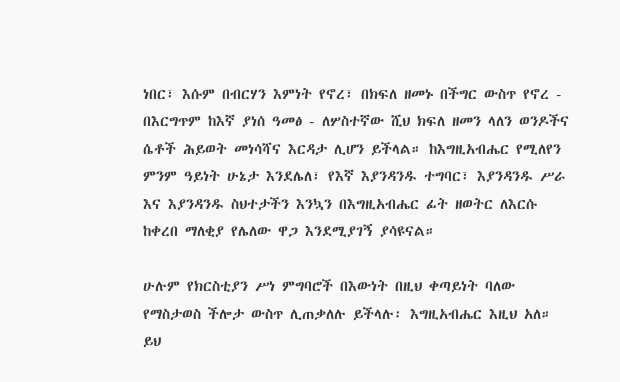ነበር፣ እሱም በብርሃን እምነት የኖረ፣ በክፍለ ዘመኑ በችግር ውስጥ የኖረ - በእርግጥም ከእኛ ያነሰ ዓመፅ - ለሦስተኛው ሺህ ክፍለ ዘመን ላለን ወንዶችና ሴቶች ሕይወት መነሳሻና እርዳታ ሊሆን ይችላል። ከእግዚአብሔር የሚለየን ምንም ዓይነት ሁኔታ እንደሌለ፣ የእኛ እያንዳንዱ ተግባር፣ እያንዳንዱ ሥራ እና እያንዳንዱ ስህተታችን እንኳን በእግዚአብሔር ፊት ዘወትር ለእርሱ ከቀረበ ማለቂያ የሌለው ዋጋ እንደሚያገኝ ያሳዩናል።

ሁሉም የክርስቲያን ሥነ ምግባሮች በእውነት በዚህ ቀጣይነት ባለው የማስታወስ ችሎታ ውስጥ ሊጠቃለሉ ይችላሉ፡ እግዚአብሔር እዚህ አለ። ይህ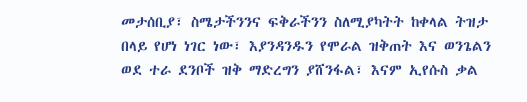መታሰቢያ፣ ስሜታችንንና ፍቅራችንን ስለሚያካትት ከቀላል ትዝታ በላይ የሆነ ነገር ነው፣ እያንዳንዱን የሞራል ዝቅጠት እና ወንጌልን ወደ ተራ ደንቦች ዝቅ ማድረግን ያሸንፋል፣ እናም ኢየሱስ ቃል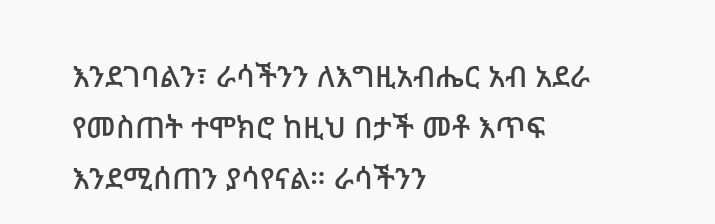እንደገባልን፣ ራሳችንን ለእግዚአብሔር አብ አደራ የመስጠት ተሞክሮ ከዚህ በታች መቶ እጥፍ እንደሚሰጠን ያሳየናል። ራሳችንን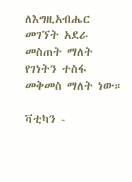ለእግዚአብሔር መገኘት አደራ መስጠት ማለት የገነትን ተስፋ መቅመስ ማለት ነው።

ቫቲካን -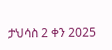ታህሳስ 2 ቀን 2025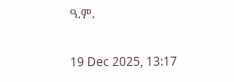ዓ.ም.

19 Dec 2025, 13:17